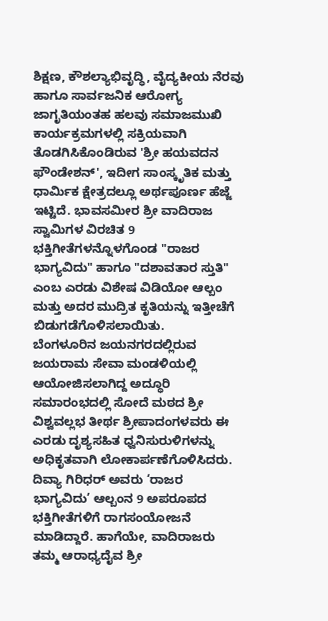ಶಿಕ್ಷಣ, ಕೌಶಲ್ಯಾಭಿವೃದ್ಧಿ, ವೈದ್ಯಕೀಯ ನೆರವು ಹಾಗೂ ಸಾರ್ವಜನಿಕ ಆರೋಗ್ಯ ಜಾಗೃತಿಯಂತಹ ಹಲವು ಸಮಾಜಮುಖಿ ಕಾರ್ಯಕ್ರಮಗಳಲ್ಲಿ ಸಕ್ರಿಯವಾಗಿ ತೊಡಗಿಸಿಕೊಂಡಿರುವ 'ಶ್ರೀ ಹಯವದನ ಫೌಂಡೇಶನ್', ಇದೀಗ ಸಾಂಸ್ಕೃತಿಕ ಮತ್ತು ಧಾರ್ಮಿಕ ಕ್ಷೇತ್ರದಲ್ಲೂ ಅರ್ಥಪೂರ್ಣ ಹೆಜ್ಜೆ ಇಟ್ಟಿದೆ. ಭಾವಸಮೀರ ಶ್ರೀ ವಾದಿರಾಜ ಸ್ವಾಮಿಗಳ ವಿರಚಿತ 9 ಭಕ್ತಿಗೀತೆಗಳನ್ನೊಳಗೊಂಡ "ರಾಜರ ಭಾಗ್ಯವಿದು" ಹಾಗೂ "ದಶಾವತಾರ ಸ್ತುತಿ" ಎಂಬ ಎರಡು ವಿಶೇಷ ವಿಡಿಯೋ ಆಲ್ಬಂ ಮತ್ತು ಅದರ ಮುದ್ರಿತ ಕೃತಿಯನ್ನು ಇತ್ತೀಚೆಗೆ ಬಿಡುಗಡೆಗೊಳಿಸಲಾಯಿತು.
ಬೆಂಗಳೂರಿನ ಜಯನಗರದಲ್ಲಿರುವ ಜಯರಾಮ ಸೇವಾ ಮಂಡಳಿಯಲ್ಲಿ ಆಯೋಜಿಸಲಾಗಿದ್ದ ಅದ್ಧೂರಿ ಸಮಾರಂಭದಲ್ಲಿ ಸೋದೆ ಮಠದ ಶ್ರೀ ವಿಶ್ವವಲ್ಲಭ ತೀರ್ಥ ಶ್ರೀಪಾದಂಗಳವರು ಈ ಎರಡು ದೃಶ್ಯಸಹಿತ ಧ್ವನಿಸುರುಳಿಗಳನ್ನು ಅಧಿಕೃತವಾಗಿ ಲೋಕಾರ್ಪಣೆಗೊಳಿಸಿದರು.
ದಿವ್ಯಾ ಗಿರಿಧರ್ ಅವರು ‘ರಾಜರ ಭಾಗ್ಯವಿದು’ ಆಲ್ಬಂನ 9 ಅಪರೂಪದ ಭಕ್ತಿಗೀತೆಗಳಿಗೆ ರಾಗಸಂಯೋಜನೆ ಮಾಡಿದ್ದಾರೆ. ಹಾಗೆಯೇ, ವಾದಿರಾಜರು ತಮ್ಮ ಆರಾಧ್ಯದೈವ ಶ್ರೀ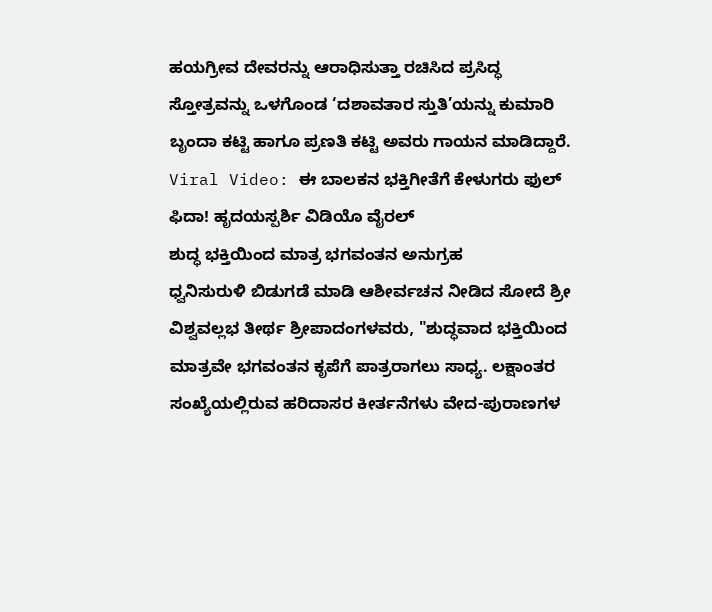ಹಯಗ್ರೀವ ದೇವರನ್ನು ಆರಾಧಿಸುತ್ತಾ ರಚಿಸಿದ ಪ್ರಸಿದ್ಧ ಸ್ತೋತ್ರವನ್ನು ಒಳಗೊಂಡ ‘ದಶಾವತಾರ ಸ್ತುತಿ’ಯನ್ನು ಕುಮಾರಿ ಬೃಂದಾ ಕಟ್ಟಿ ಹಾಗೂ ಪ್ರಣತಿ ಕಟ್ಟಿ ಅವರು ಗಾಯನ ಮಾಡಿದ್ದಾರೆ.
Viral Video: ಈ ಬಾಲಕನ ಭಕ್ತಿಗೀತೆಗೆ ಕೇಳುಗರು ಫುಲ್ ಫಿದಾ! ಹೃದಯಸ್ಪರ್ಶಿ ವಿಡಿಯೊ ವೈರಲ್
ಶುದ್ಧ ಭಕ್ತಿಯಿಂದ ಮಾತ್ರ ಭಗವಂತನ ಅನುಗ್ರಹ
ಧ್ವನಿಸುರುಳಿ ಬಿಡುಗಡೆ ಮಾಡಿ ಆಶೀರ್ವಚನ ನೀಡಿದ ಸೋದೆ ಶ್ರೀ ವಿಶ್ವವಲ್ಲಭ ತೀರ್ಥ ಶ್ರೀಪಾದಂಗಳವರು, "ಶುದ್ಧವಾದ ಭಕ್ತಿಯಿಂದ ಮಾತ್ರವೇ ಭಗವಂತನ ಕೃಪೆಗೆ ಪಾತ್ರರಾಗಲು ಸಾಧ್ಯ. ಲಕ್ಷಾಂತರ ಸಂಖ್ಯೆಯಲ್ಲಿರುವ ಹರಿದಾಸರ ಕೀರ್ತನೆಗಳು ವೇದ-ಪುರಾಣಗಳ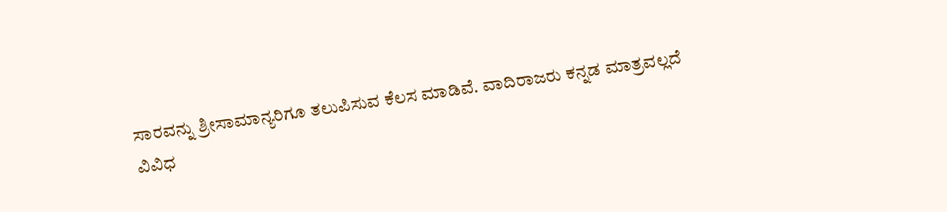ಸಾರವನ್ನು ಶ್ರೀಸಾಮಾನ್ಯರಿಗೂ ತಲುಪಿಸುವ ಕೆಲಸ ಮಾಡಿವೆ. ವಾದಿರಾಜರು ಕನ್ನಡ ಮಾತ್ರವಲ್ಲದೆ ವಿವಿಧ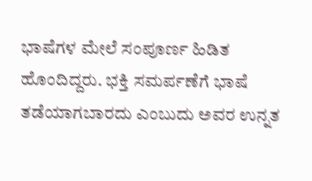ಭಾಷೆಗಳ ಮೇಲೆ ಸಂಪೂರ್ಣ ಹಿಡಿತ ಹೊಂದಿದ್ದರು. ಭಕ್ತಿ ಸಮರ್ಪಣೆಗೆ ಭಾಷೆ ತಡೆಯಾಗಬಾರದು ಎಂಬುದು ಅವರ ಉನ್ನತ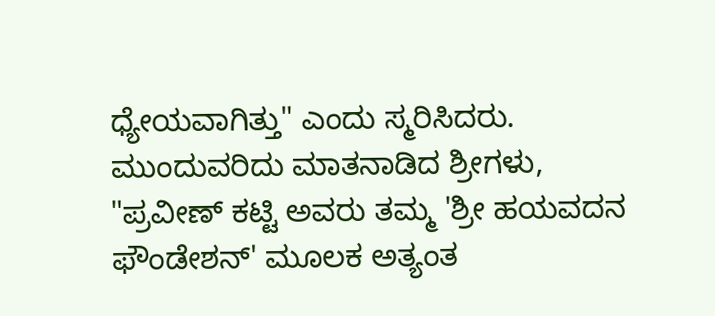ಧ್ಯೇಯವಾಗಿತ್ತು" ಎಂದು ಸ್ಮರಿಸಿದರು.
ಮುಂದುವರಿದು ಮಾತನಾಡಿದ ಶ್ರೀಗಳು, "ಪ್ರವೀಣ್ ಕಟ್ಟಿ ಅವರು ತಮ್ಮ 'ಶ್ರೀ ಹಯವದನ ಫೌಂಡೇಶನ್' ಮೂಲಕ ಅತ್ಯಂತ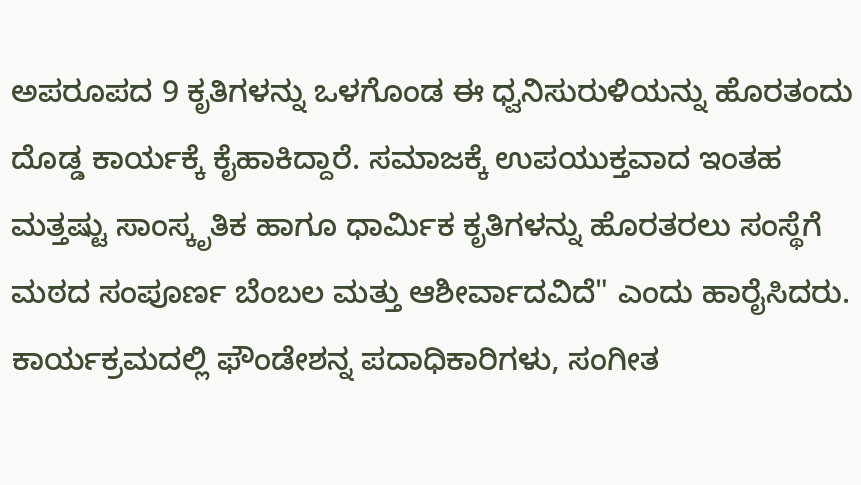ಅಪರೂಪದ 9 ಕೃತಿಗಳನ್ನು ಒಳಗೊಂಡ ಈ ಧ್ವನಿಸುರುಳಿಯನ್ನು ಹೊರತಂದು ದೊಡ್ಡ ಕಾರ್ಯಕ್ಕೆ ಕೈಹಾಕಿದ್ದಾರೆ. ಸಮಾಜಕ್ಕೆ ಉಪಯುಕ್ತವಾದ ಇಂತಹ ಮತ್ತಷ್ಟು ಸಾಂಸ್ಕೃತಿಕ ಹಾಗೂ ಧಾರ್ಮಿಕ ಕೃತಿಗಳನ್ನು ಹೊರತರಲು ಸಂಸ್ಥೆಗೆ ಮಠದ ಸಂಪೂರ್ಣ ಬೆಂಬಲ ಮತ್ತು ಆಶೀರ್ವಾದವಿದೆ" ಎಂದು ಹಾರೈಸಿದರು. ಕಾರ್ಯಕ್ರಮದಲ್ಲಿ ಫೌಂಡೇಶನ್ನ ಪದಾಧಿಕಾರಿಗಳು, ಸಂಗೀತ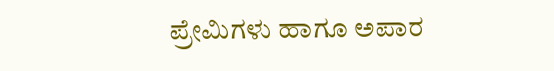ಪ್ರೇಮಿಗಳು ಹಾಗೂ ಅಪಾರ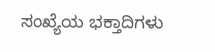ಸಂಖ್ಯೆಯ ಭಕ್ತಾದಿಗಳು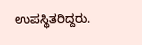ಉಪಸ್ಥಿತರಿದ್ದರು.